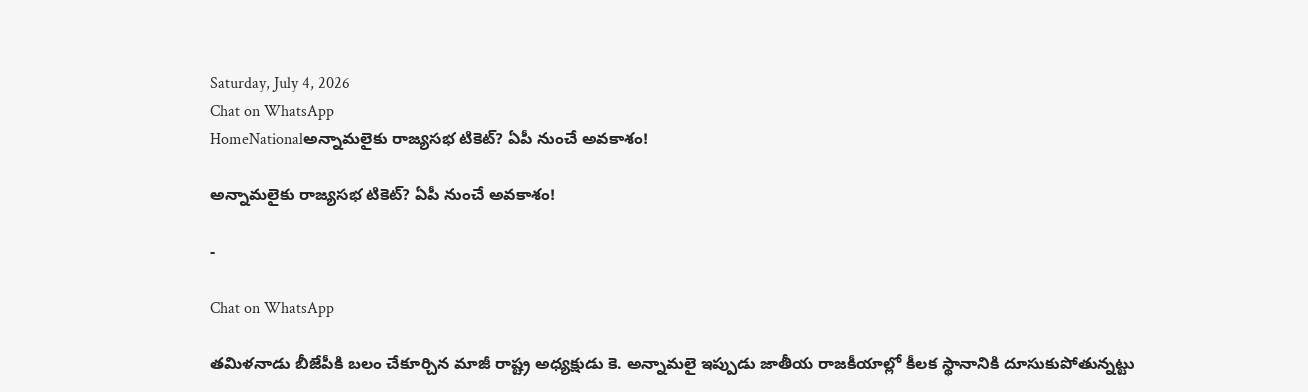Saturday, July 4, 2026
Chat on WhatsApp
HomeNationalఅన్నామలైకు రాజ్యసభ టికెట్? ఏపీ నుంచే అవకాశం!

అన్నామలైకు రాజ్యసభ టికెట్? ఏపీ నుంచే అవకాశం!

-

Chat on WhatsApp

తమిళనాడు బీజేపీకి బలం చేకూర్చిన మాజీ రాష్ట్ర అధ్యక్షుడు కె. అన్నామలై ఇప్పుడు జాతీయ రాజకీయాల్లో కీలక స్థానానికి దూసుకుపోతున్నట్టు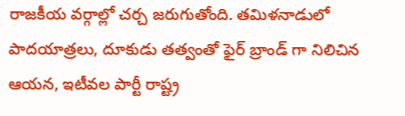రాజకీయ వర్గాల్లో చర్చ జరుగుతోంది. తమిళనాడులో పాదయాత్రలు, దూకుడు తత్వంతో ఫైర్ బ్రాండ్ గా నిలిచిన ఆయన, ఇటీవల పార్టీ రాష్ట్ర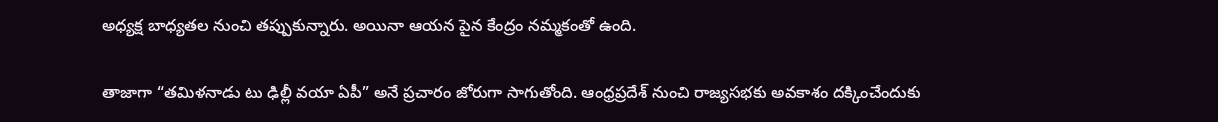అధ్యక్ష బాధ్యతల నుంచి తప్పుకున్నారు. అయినా ఆయన పైన కేంద్రం నమ్మకంతో ఉంది.

తాజాగా “తమిళనాడు టు ఢిల్లీ వయా ఏపీ” అనే ప్రచారం జోరుగా సాగుతోంది. ఆంధ్రప్రదేశ్ నుంచి రాజ్యసభకు అవకాశం దక్కించేందుకు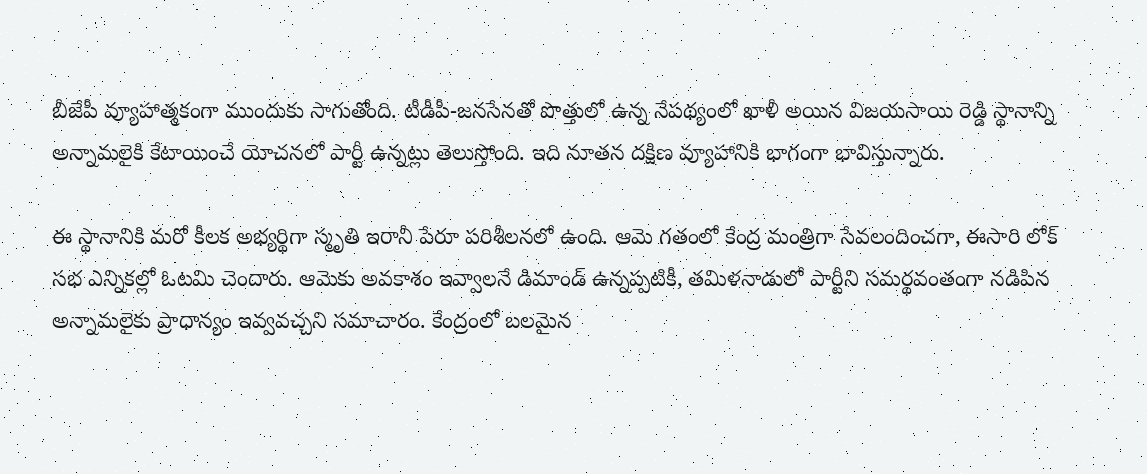బీజేపీ వ్యూహాత్మకంగా ముందుకు సాగుతోంది. టీడీపీ-జనసేనతో పొత్తులో ఉన్న నేపథ్యంలో ఖాళీ అయిన విజయసాయి రెడ్డి స్థానాన్ని అన్నామలైకి కేటాయించే యోచనలో పార్టీ ఉన్నట్లు తెలుస్తోంది. ఇది నూతన దక్షిణ వ్యూహానికి భాగంగా భావిస్తున్నారు.

ఈ స్థానానికి మరో కీలక అభ్యర్థిగా స్మృతి ఇరానీ పేరూ పరిశీలనలో ఉంది. ఆమె గతంలో కేంద్ర మంత్రిగా సేవలందించగా, ఈసారి లోక్ సభ ఎన్నికల్లో ఓటమి చెందారు. ఆమెకు అవకాశం ఇవ్వాలనే డిమాండ్ ఉన్నప్పటికీ, తమిళనాడులో పార్టీని సమర్థవంతంగా నడిపిన అన్నామలైకు ప్రాధాన్యం ఇవ్వవచ్చని సమాచారం. కేంద్రంలో బలమైన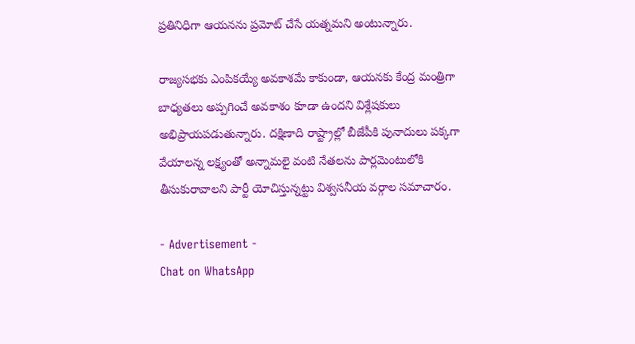ప్రతినిధిగా ఆయనను ప్రమోట్ చేసే యత్నమని అంటున్నారు.

రాజ్యసభకు ఎంపికయ్యే అవకాశమే కాకుండా, ఆయనకు కేంద్ర మంత్రిగా బాధ్యతలు అప్పగించే అవకాశం కూడా ఉందని విశ్లేషకులు అభిప్రాయపడుతున్నారు. దక్షిణాది రాష్ట్రాల్లో బీజేపీకి పునాదులు పక్కగా వేయాలన్న లక్ష్యంతో అన్నామలై వంటి నేతలను పార్లమెంటులోకి తీసుకురావాలని పార్టీ యోచిస్తున్నట్టు విశ్వసనీయ వర్గాల సమాచారం.

- Advertisement -
Chat on WhatsApp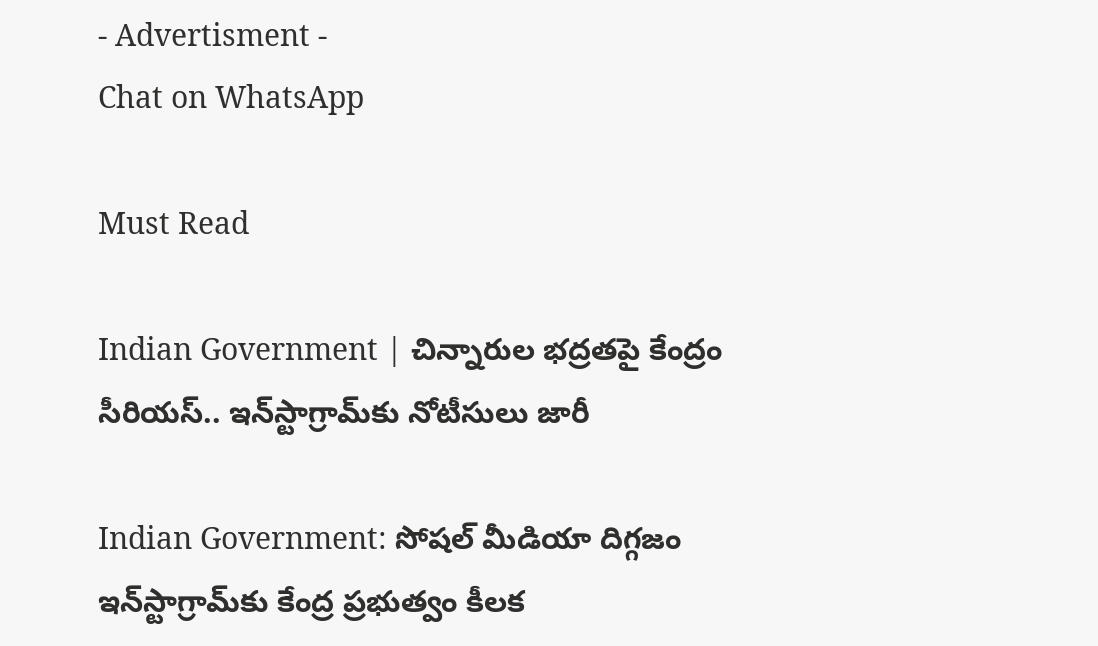- Advertisment -
Chat on WhatsApp

Must Read

Indian Government | చిన్నారుల భద్రతపై కేంద్రం సీరియస్.. ఇన్‌స్టాగ్రామ్‌కు నోటీసులు జారీ

Indian Government: సోషల్ మీడియా దిగ్గజం ఇన్‌స్టాగ్రామ్‌కు కేంద్ర ప్రభుత్వం కీలక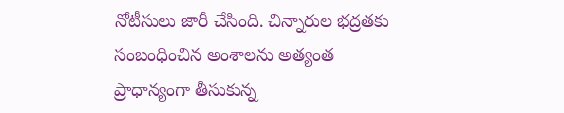నోటీసులు జారీ చేసింది. చిన్నారుల భద్రతకు సంబంధించిన అంశాలను అత్యంత ప్రాధాన్యంగా తీసుకున్న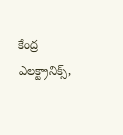కేంద్ర ఎలక్ట్రానిక్స్,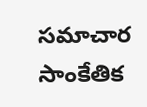సమాచార సాంకేతిక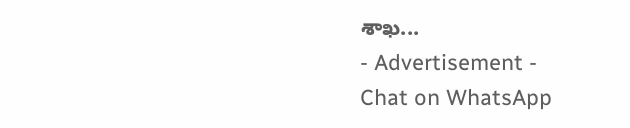శాఖ...
- Advertisement -
Chat on WhatsApp